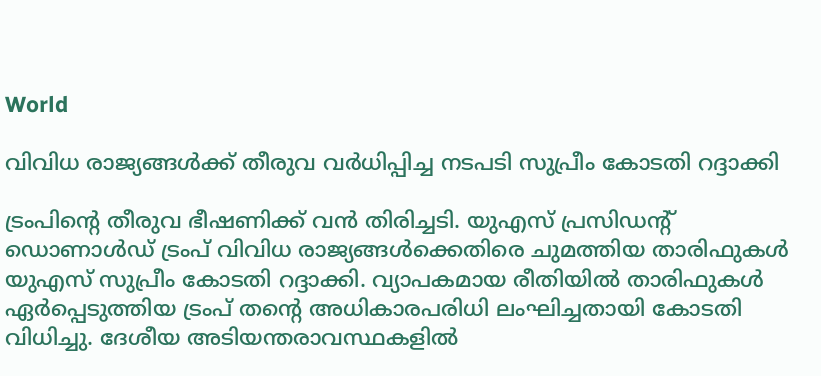World

വിവിധ രാജ്യങ്ങൾക്ക് തീരുവ വർധിപ്പിച്ച നടപടി സുപ്രീം കോടതി റദ്ദാക്കി

ട്രംപിന്റെ തീരുവ ഭീഷണിക്ക് വൻ തിരിച്ചടി. യുഎസ് പ്രസിഡന്റ് ഡൊണാൾഡ് ട്രംപ് വിവിധ രാജ്യങ്ങൾക്കെതിരെ ചുമത്തിയ താരിഫുകൾ യുഎസ് സുപ്രീം കോടതി റദ്ദാക്കി. വ്യാപകമായ രീതിയിൽ താരിഫുകൾ ഏർപ്പെടുത്തിയ ട്രംപ് തന്റെ അധികാരപരിധി ലംഘിച്ചതായി കോടതി വിധിച്ചു. ദേശീയ അടിയന്തരാവസ്ഥകളിൽ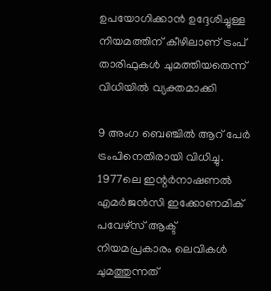ഉപയോഗിക്കാൻ ഉദ്ദേശിച്ചുള്ള നിയമത്തിന് കീഴിലാണ് ട്രംപ് താരിഫുകൾ ചുമത്തിയതെന്ന് വിധിയിൽ വ്യക്തമാക്കി

9 അംഗ ബെഞ്ചിൽ ആറ് പേർ ട്രംപിനെതിരായി വിധിച്ചു. 1977ലെ ഇന്റർനാഷണൽ എമർജൻസി ഇക്കോണമിക് പവേഴ്‌സ് ആക്ട് നിയമപ്രകാരം ലെവികൾ ചുമത്തുന്നത്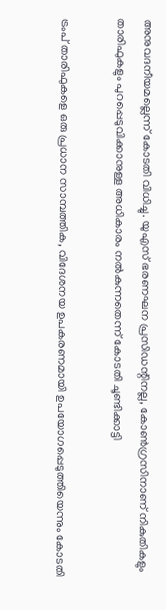അനുവദനീയമല്ലെന്ന് കോടതി വിധിച്ചു. യുഎസ് ഭരണഘന പ്രസിഡന്റിനല്ല, കോൺഗ്രസിനാണ് നികുതികളും താരിഫുകളും പുറപ്പെടുവിക്കാനുള്ള അധികാരം നൽകുന്നതെന്ന് കോടതി ചൂണ്ടിക്കാട്ടി

ട്രംപ് താരിഫുകളെ ഒരു പ്രധാന സാമ്പത്തിക, വിദേശനയ ഉപകരണമായി ഉപയോഗപ്പെടുത്തിയെന്നും കോടതി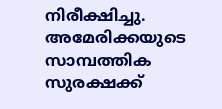നിരീക്ഷിച്ചു. അമേരിക്കയുടെ സാമ്പത്തിക സുരക്ഷക്ക്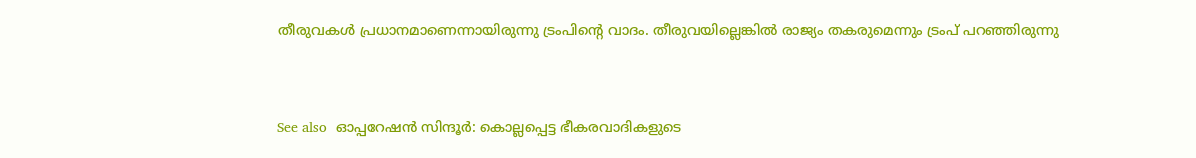തീരുവകൾ പ്രധാനമാണെന്നായിരുന്നു ട്രംപിന്റെ വാദം. തീരുവയില്ലെങ്കിൽ രാജ്യം തകരുമെന്നും ട്രംപ് പറഞ്ഞിരുന്നു


See also  ഓപ്പറേഷന്‍ സിന്ദൂർ: കൊല്ലപ്പെട്ട ഭീകരവാദികളുടെ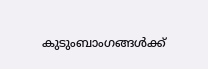കുടുംബാംഗങ്ങള്‍ക്ക്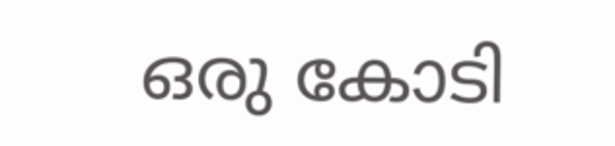ഒരു കോടി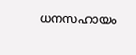ധനസഹായം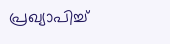പ്രഖ്യാപിച്ച്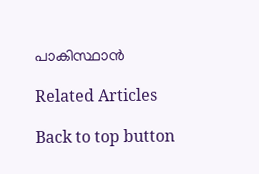പാകിസ്ഥാൻ

Related Articles

Back to top button